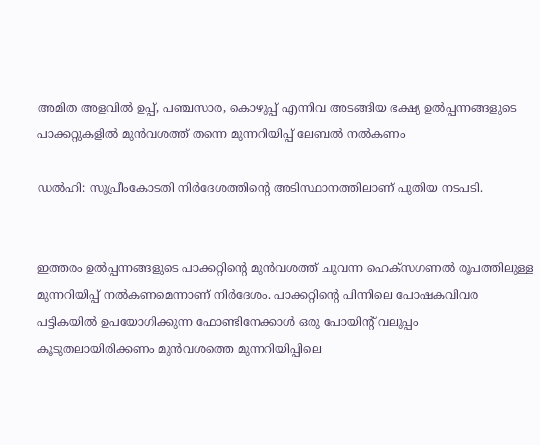അമിത അളവില്‍ ഉപ്പ്, പഞ്ചസാര, കൊഴുപ്പ് എന്നിവ അടങ്ങിയ ഭക്ഷ്യ ഉല്‍പ്പന്നങ്ങളുടെ പാക്കറ്റുകളില്‍ മുന്‍വശത്ത് തന്നെ മുന്നറിയിപ്പ് ലേബല്‍ നല്‍കണം

ഡൽഹി: സുപ്രീംകോടതി നിര്‍ദേശത്തിന്റെ അടിസ്ഥാനത്തിലാണ് പുതിയ നടപടി.


ഇത്തരം ഉല്‍പ്പന്നങ്ങളുടെ പാക്കറ്റിന്റെ മുന്‍വശത്ത് ചുവന്ന ഹെക്‌സഗണല്‍ രൂപത്തിലുള്ള മുന്നറിയിപ്പ് നല്‍കണമെന്നാണ് നിര്‍ദേശം. പാക്കറ്റിന്റെ പിന്നിലെ പോഷകവിവര പട്ടികയില്‍ ഉപയോഗിക്കുന്ന ഫോണ്ടിനേക്കാള്‍ ഒരു പോയിന്റ് വലുപ്പം കൂടുതലായിരിക്കണം മുന്‍വശത്തെ മുന്നറിയിപ്പിലെ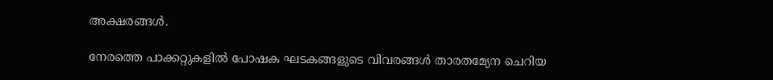അക്ഷരങ്ങള്‍.

നേരത്തെ പാക്കറ്റുകളില്‍ പോഷക ഘടകങ്ങളുടെ വിവരങ്ങള്‍ താരതമ്യേന ചെറിയ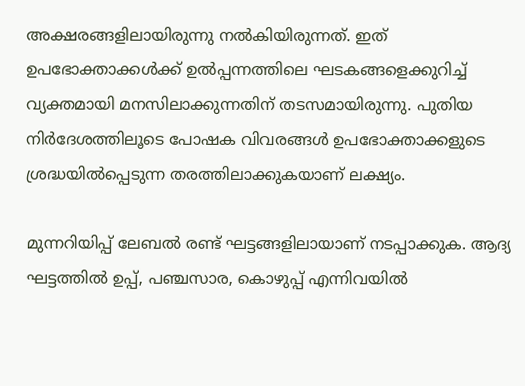അക്ഷരങ്ങളിലായിരുന്നു നല്‍കിയിരുന്നത്. ഇത് ഉപഭോക്താക്കള്‍ക്ക് ഉല്‍പ്പന്നത്തിലെ ഘടകങ്ങളെക്കുറിച്ച് വ്യക്തമായി മനസിലാക്കുന്നതിന് തടസമായിരുന്നു. പുതിയ നിര്‍ദേശത്തിലൂടെ പോഷക വിവരങ്ങള്‍ ഉപഭോക്താക്കളുടെ ശ്രദ്ധയില്‍പ്പെടുന്ന തരത്തിലാക്കുകയാണ് ലക്ഷ്യം.

മുന്നറിയിപ്പ് ലേബല്‍ രണ്ട് ഘട്ടങ്ങളിലായാണ് നടപ്പാക്കുക. ആദ്യ ഘട്ടത്തില്‍ ഉപ്പ്, പഞ്ചസാര, കൊഴുപ്പ് എന്നിവയില്‍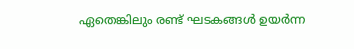ഏതെങ്കിലും രണ്ട് ഘടകങ്ങള്‍ ഉയര്‍ന്ന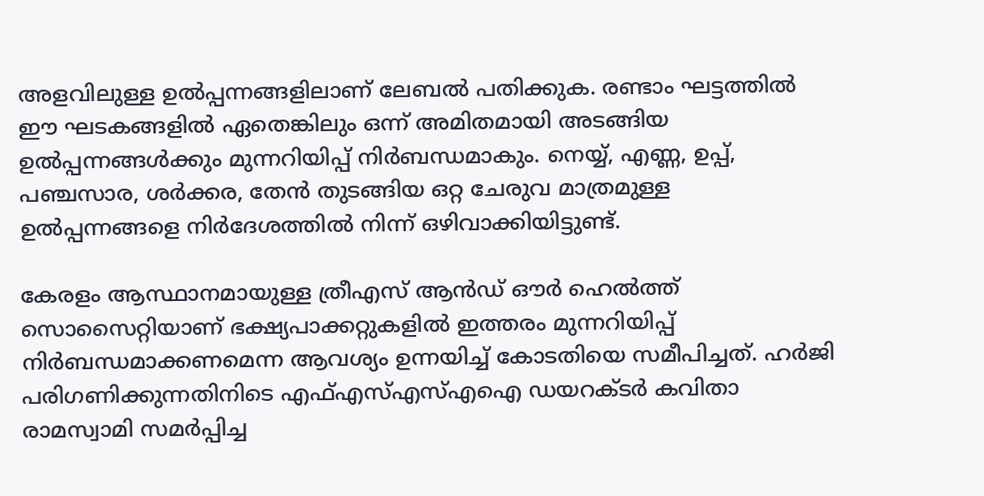അളവിലുള്ള ഉല്‍പ്പന്നങ്ങളിലാണ് ലേബല്‍ പതിക്കുക. രണ്ടാം ഘട്ടത്തില്‍ ഈ ഘടകങ്ങളില്‍ ഏതെങ്കിലും ഒന്ന് അമിതമായി അടങ്ങിയ ഉല്‍പ്പന്നങ്ങള്‍ക്കും മുന്നറിയിപ്പ് നിര്‍ബന്ധമാകും. നെയ്യ്, എണ്ണ, ഉപ്പ്, പഞ്ചസാര, ശര്‍ക്കര, തേന്‍ തുടങ്ങിയ ഒറ്റ ചേരുവ മാത്രമുള്ള ഉല്‍പ്പന്നങ്ങളെ നിര്‍ദേശത്തില്‍ നിന്ന് ഒഴിവാക്കിയിട്ടുണ്ട്.

കേരളം ആസ്ഥാനമായുള്ള ത്രീഎസ് ആന്‍ഡ് ഔര്‍ ഹെല്‍ത്ത് സൊസൈറ്റിയാണ് ഭക്ഷ്യപാക്കറ്റുകളില്‍ ഇത്തരം മുന്നറിയിപ്പ് നിര്‍ബന്ധമാക്കണമെന്ന ആവശ്യം ഉന്നയിച്ച് കോടതിയെ സമീപിച്ചത്. ഹര്‍ജി പരിഗണിക്കുന്നതിനിടെ എഫ്എസ്എസ്എഐ ഡയറക്ടര്‍ കവിതാ രാമസ്വാമി സമര്‍പ്പിച്ച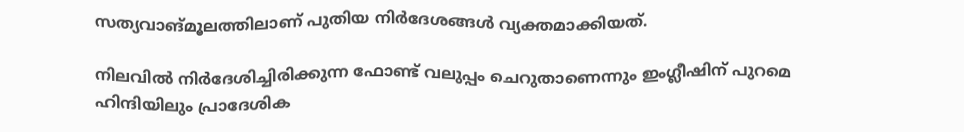സത്യവാങ്മൂലത്തിലാണ് പുതിയ നിര്‍ദേശങ്ങള്‍ വ്യക്തമാക്കിയത്.

നിലവില്‍ നിര്‍ദേശിച്ചിരിക്കുന്ന ഫോണ്ട് വലുപ്പം ചെറുതാണെന്നും ഇംഗ്ലീഷിന് പുറമെ ഹിന്ദിയിലും പ്രാദേശിക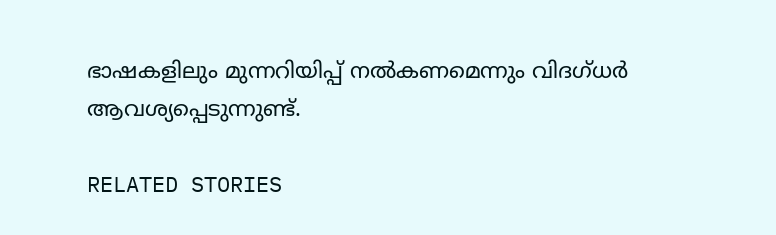ഭാഷകളിലും മുന്നറിയിപ്പ് നല്‍കണമെന്നും വിദഗ്ധര്‍ ആവശ്യപ്പെടുന്നുണ്ട്.

RELATED STORIES